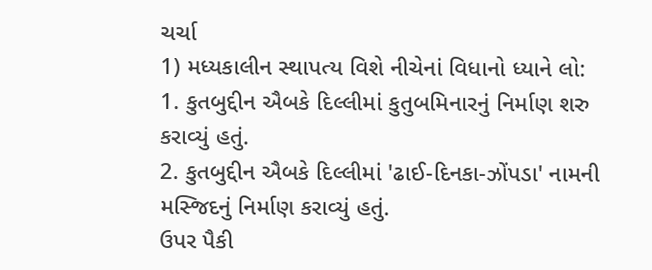ચર્ચા
1) મધ્યકાલીન સ્થાપત્ય વિશે નીચેનાં વિધાનો ધ્યાને લો:
1. કુતબુદ્દીન ઐબકે દિલ્લીમાં કુતુબમિનારનું નિર્માણ શરુ કરાવ્યું હતું.
2. કુતબુદ્દીન ઐબકે દિલ્લીમાં 'ઢાઈ-દિનકા-ઝોંપડા' નામની મસ્જિદનું નિર્માણ કરાવ્યું હતું.
ઉપર પૈકી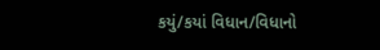કયું/કયાં વિધાન/વિધાનો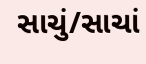સાચું/સાચાં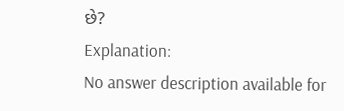છે?
Explanation:
No answer description available for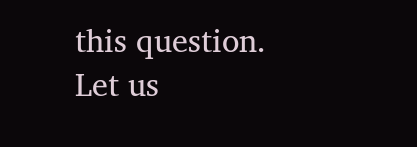this question.
Let us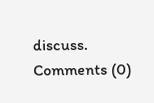discuss.
Comments (0)